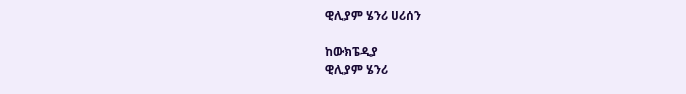ዊሊያም ሄንሪ ሀሪሰን

ከውክፔዲያ
ዊሊያም ሄንሪ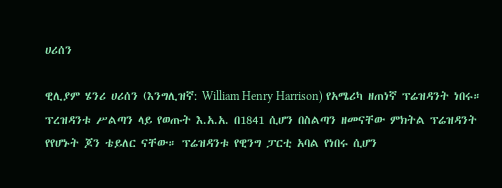ሀሪሰን

ዊሊያም ሄንሪ ሀሪሰን (እንግሊዝኛ: William Henry Harrison) የአሜሪካ ዘጠነኛ ፕሬዝዳንት ነበሩ። ፕረዝዳንቱ ሥልጣን ላይ የወጡት እ.አ.አ. በ1841 ሲሆን በስልጣን ዘመናቸው ምክትል ፕሬዝዳንት የየሆኑት ጆን ቴይለር ናቸው። ፕሬዝዳንቱ የዊንግ ፓርቲ አባል የነበሩ ሲሆን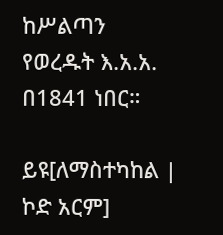ከሥልጣን የወረዱት እ.አ.አ. በ1841 ነበር።

ይዩ[ለማስተካከል | ኮድ አርም]